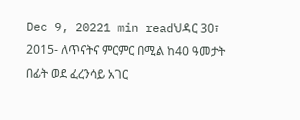Dec 9, 20221 min readህዳር 30፣ 2015- ለጥናትና ምርምር በሚል ከ40 ዓመታት በፊት ወደ ፈረንሳይ አገር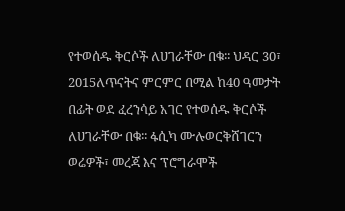የተወሰዱ ቅርሶች ለሀገራቸው በቁ፡፡ ህዳር 30፣ 2015ለጥናትና ምርምር በሚል ከ40 ዓመታት በፊት ወደ ፈረንሳይ አገር የተወሰዱ ቅርሶች ለሀገራቸው በቁ፡፡ ፋሲካ ሙሉወርቅሸገርን ወሬዎች፣ መረጃ እና ፕሮግራሞች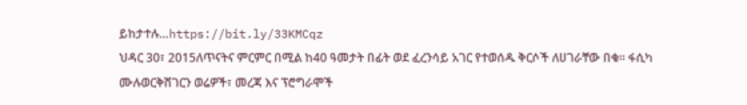ይከታተሉ…https://bit.ly/33KMCqz
ህዳር 30፣ 2015ለጥናትና ምርምር በሚል ከ40 ዓመታት በፊት ወደ ፈረንሳይ አገር የተወሰዱ ቅርሶች ለሀገራቸው በቁ፡፡ ፋሲካ ሙሉወርቅሸገርን ወሬዎች፣ መረጃ እና ፕሮግራሞች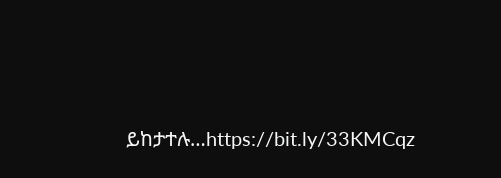ይከታተሉ…https://bit.ly/33KMCqz